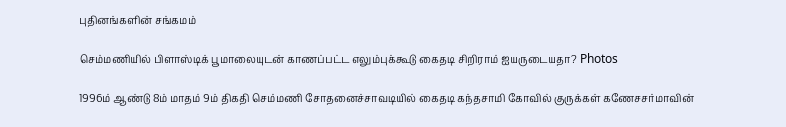புதினங்களின் சங்கமம்

செம்மணியில் பிளாஸ்டிக் பூமாலையுடன் காணப்பட்ட எலும்புக்கூடு கைதடி சிறிராம் ஐயருடையதா? Photos

1996ம் ஆண்டு 8ம் மாதம் 9ம் திகதி செம்மணி சோதனைச்சாவடியில் கைதடி கந்தசாமி கோவில் குருக்கள் கணேசசர்மாவின்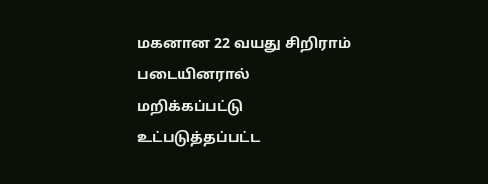மகனான 22 வயது சிறிராம் படையினரால் மறிக்கப்பட்டு உட்படுத்தப்பட்ட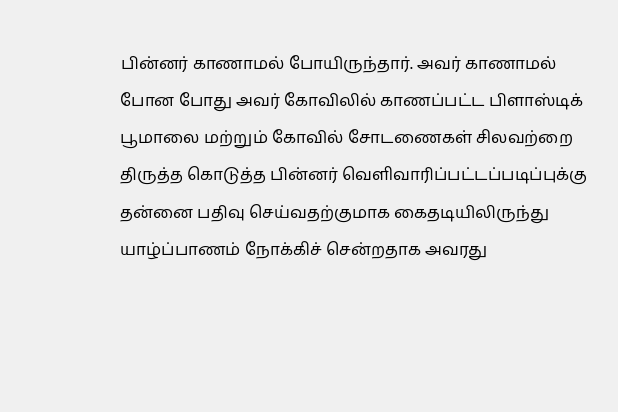பின்னர் காணாமல் போயிருந்தார். அவர் காணாமல் போன போது அவர் கோவிலில் காணப்பட்ட பிளாஸ்டிக் பூமாலை மற்றும் கோவில் சோடணைகள் சிலவற்றை திருத்த கொடுத்த பின்னர் வெளிவாரிப்பட்டப்படிப்புக்கு தன்னை பதிவு செய்வதற்குமாக கைதடியிலிருந்து யாழ்ப்பாணம் நோக்கிச் சென்றதாக அவரது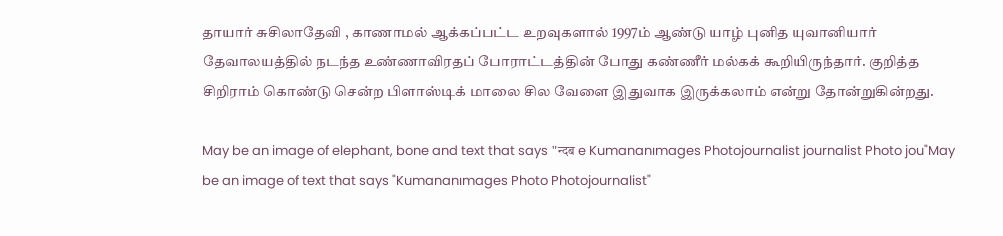தாயார் சுசிலாதேவி , காணாமல் ஆக்கப்பட்ட உறவுகளால் 1997ம் ஆண்டு யாழ் புனித யுவானியார் தேவாலயத்தில் நடந்த உண்ணாவிரதப் போராட்டத்தின் போது கண்ணீர் மல்கக் கூறியிருந்தார். குறித்த சிறிராம் கொண்டு சென்ற பிளாஸ்டிக் மாலை சில வேளை இதுவாக இருக்கலாம் என்று தோன்றுகின்றது.

May be an image of elephant, bone and text that says "न्दब e Kumananımages Photojournalist journalist Photo jou"May be an image of text that says "Kumananımages Photo Photojournalist"